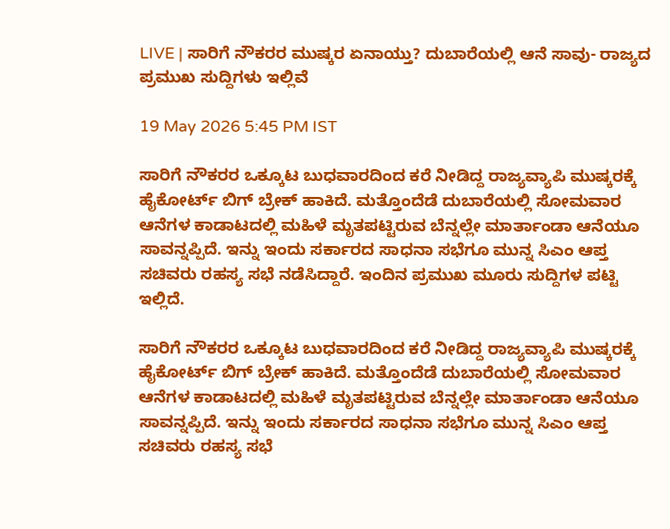LIVE | ಸಾರಿಗೆ ನೌಕರರ ಮುಷ್ಕರ ಏನಾಯ್ತು? ದುಬಾರೆಯಲ್ಲಿ ಆನೆ ಸಾವು- ರಾಜ್ಯದ ಪ್ರಮುಖ ಸುದ್ದಿಗಳು ಇಲ್ಲಿವೆ

19 May 2026 5:45 PM IST

ಸಾರಿಗೆ ನೌಕರರ ಒಕ್ಕೂಟ ಬುಧವಾರದಿಂದ ಕರೆ ನೀಡಿದ್ದ ರಾಜ್ಯವ್ಯಾಪಿ ಮುಷ್ಕರಕ್ಕೆ ಹೈಕೋರ್ಟ್ ಬಿಗ್ ಬ್ರೇಕ್ ಹಾಕಿದೆ. ಮತ್ತೊಂದೆಡೆ ದುಬಾರೆಯಲ್ಲಿ ಸೋಮವಾರ ಆನೆಗಳ ಕಾಡಾಟದಲ್ಲಿ ಮಹಿಳೆ ಮೃತಪಟ್ಟಿರುವ ಬೆನ್ನಲ್ಲೇ ಮಾರ್ತಾಂಡಾ ಆನೆಯೂ ಸಾವನ್ನಪ್ಪಿದೆ. ಇನ್ನು ಇಂದು ಸರ್ಕಾರದ ಸಾಧನಾ ಸಭೆಗೂ ಮುನ್ನ ಸಿಎಂ ಆಪ್ತ ಸಚಿವರು ರಹಸ್ಯ ಸಭೆ ನಡೆಸಿದ್ದಾರೆ. ಇಂದಿನ ಪ್ರಮುಖ ಮೂರು ಸುದ್ದಿಗಳ ಪಟ್ಟಿ ಇಲ್ಲಿದೆ.

ಸಾರಿಗೆ ನೌಕರರ ಒಕ್ಕೂಟ ಬುಧವಾರದಿಂದ ಕರೆ ನೀಡಿದ್ದ ರಾಜ್ಯವ್ಯಾಪಿ ಮುಷ್ಕರಕ್ಕೆ ಹೈಕೋರ್ಟ್ ಬಿಗ್ ಬ್ರೇಕ್ ಹಾಕಿದೆ. ಮತ್ತೊಂದೆಡೆ ದುಬಾರೆಯಲ್ಲಿ ಸೋಮವಾರ ಆನೆಗಳ ಕಾಡಾಟದಲ್ಲಿ ಮಹಿಳೆ ಮೃತಪಟ್ಟಿರುವ ಬೆನ್ನಲ್ಲೇ ಮಾರ್ತಾಂಡಾ ಆನೆಯೂ ಸಾವನ್ನಪ್ಪಿದೆ. ಇನ್ನು ಇಂದು ಸರ್ಕಾರದ ಸಾಧನಾ ಸಭೆಗೂ ಮುನ್ನ ಸಿಎಂ ಆಪ್ತ ಸಚಿವರು ರಹಸ್ಯ ಸಭೆ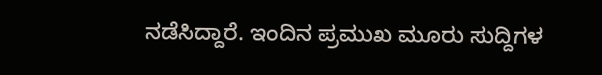ನಡೆಸಿದ್ದಾರೆ. ಇಂದಿನ ಪ್ರಮುಖ ಮೂರು ಸುದ್ದಿಗಳ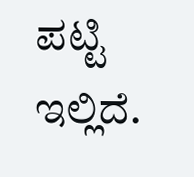ಪಟ್ಟಿ ಇಲ್ಲಿದೆ.